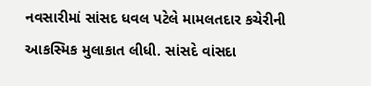નવસારીમાં સાંસદ ધવલ પટેલે મામલતદાર કચેરીની આકસ્મિક મુલાકાત લીધી. સાંસદે વાંસદા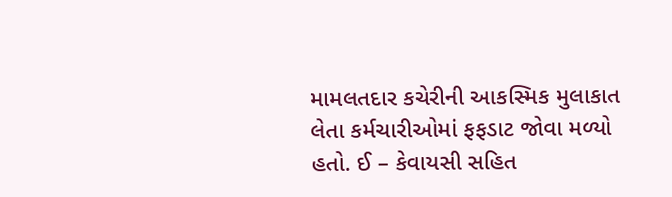મામલતદાર કચેરીની આકસ્મિક મુલાકાત લેતા કર્મચારીઓમાં ફફડાટ જોવા મળ્યો હતો. ઈ – કેવાયસી સહિત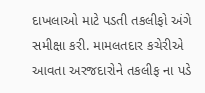દાખલાઓ માટે પડતી તકલીફો અંગે સમીક્ષા કરી. મામલતદાર કચેરીએ આવતા અરજદારોને તકલીફ ના પડે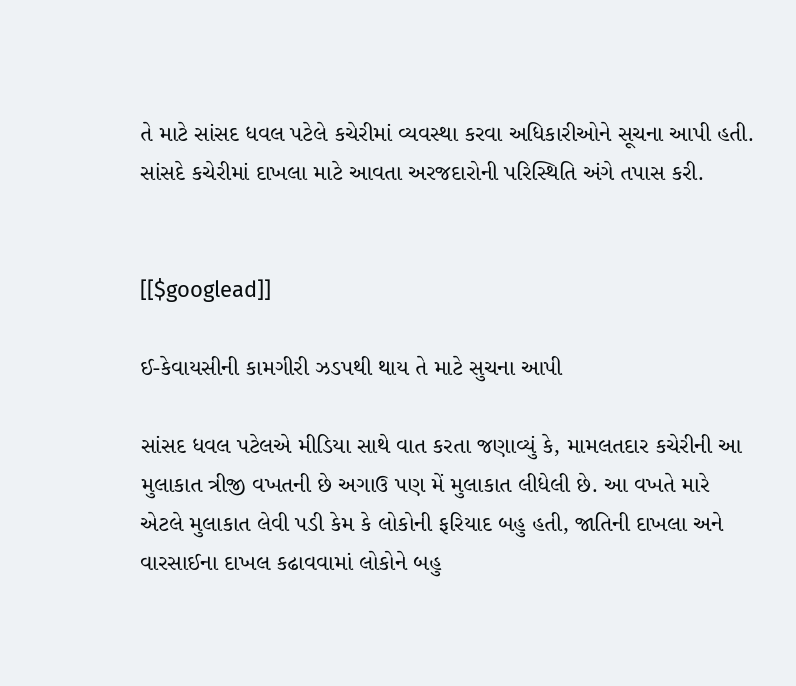તે માટે સાંસદ ધવલ પટેલે કચેરીમાં વ્યવસ્થા કરવા અધિકારીઓને સૂચના આપી હતી. સાંસદે કચેરીમાં દાખલા માટે આવતા અરજદારોની પરિસ્થિતિ અંગે તપાસ કરી.


[[$googlead]]

ઈ-કેવાયસીની કામગીરી ઝડપથી થાય તે માટે સુચના આપી

સાંસદ ધવલ પટેલએ મીડિયા સાથે વાત કરતા જણાવ્યું કે, મામલતદાર કચેરીની આ મુલાકાત ત્રીજી વખતની છે અગાઉ પણ મેં મુલાકાત લીધેલી છે. આ વખતે મારે એટલે મુલાકાત લેવી પડી કેમ કે લોકોની ફરિયાદ બહુ હતી, જાતિની દાખલા અને વારસાઈના દાખલ કઢાવવામાં લોકોને બહુ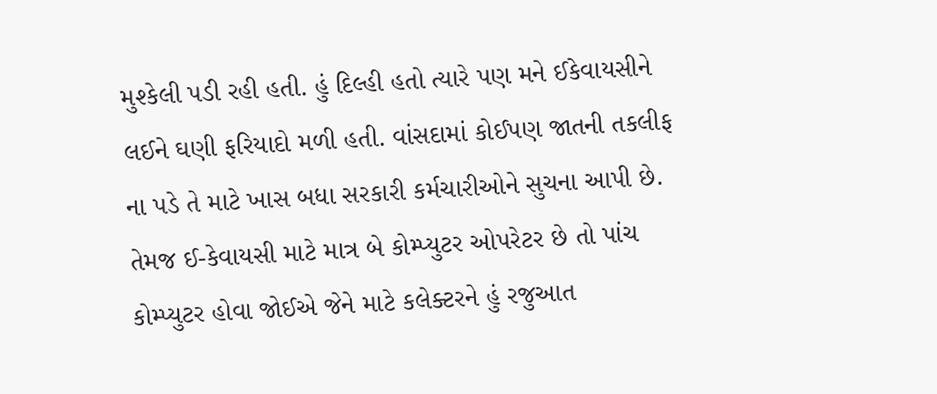મુશ્કેલી પડી રહી હતી. હું દિલ્હી હતો ત્યારે પણ મને ઈકેવાયસીને લઈને ઘણી ફરિયાદો મળી હતી. વાંસદામાં કોઈપણ જાતની તકલીફ ના પડે તે માટે ખાસ બધા સરકારી કર્મચારીઓને સુચના આપી છે. તેમજ ઈ-કેવાયસી માટે માત્ર બે કોમ્પ્યુટર ઓપરેટર છે તો પાંચ કોમ્પ્યુટર હોવા જોઈએ જેને માટે કલેક્ટરને હું રજુઆત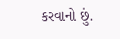કરવાનો છું.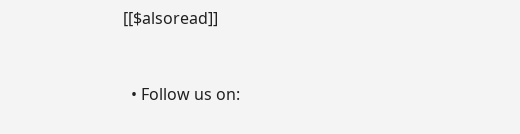[[$alsoread]]


  • Follow us on: